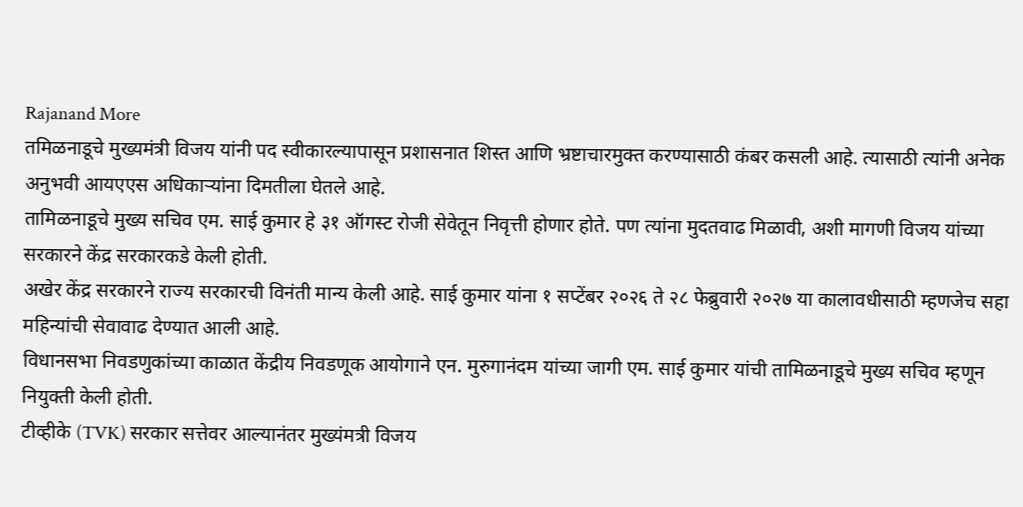Rajanand More
तमिळनाडूचे मुख्यमंत्री विजय यांनी पद स्वीकारल्यापासून प्रशासनात शिस्त आणि भ्रष्टाचारमुक्त करण्यासाठी कंबर कसली आहे. त्यासाठी त्यांनी अनेक अनुभवी आयएएस अधिकाऱ्यांना दिमतीला घेतले आहे.
तामिळनाडूचे मुख्य सचिव एम. साई कुमार हे ३१ ऑगस्ट रोजी सेवेतून निवृत्ती होणार होते. पण त्यांना मुदतवाढ मिळावी, अशी मागणी विजय यांच्या सरकारने केंद्र सरकारकडे केली होती.
अखेर केंद्र सरकारने राज्य सरकारची विनंती मान्य केली आहे. साई कुमार यांना १ सप्टेंबर २०२६ ते २८ फेब्रुवारी २०२७ या कालावधीसाठी म्हणजेच सहा महिन्यांची सेवावाढ देण्यात आली आहे.
विधानसभा निवडणुकांच्या काळात केंद्रीय निवडणूक आयोगाने एन. मुरुगानंदम यांच्या जागी एम. साई कुमार यांची तामिळनाडूचे मुख्य सचिव म्हणून नियुक्ती केली होती.
टीव्हीके (TVK) सरकार सत्तेवर आल्यानंतर मुख्यंमत्री विजय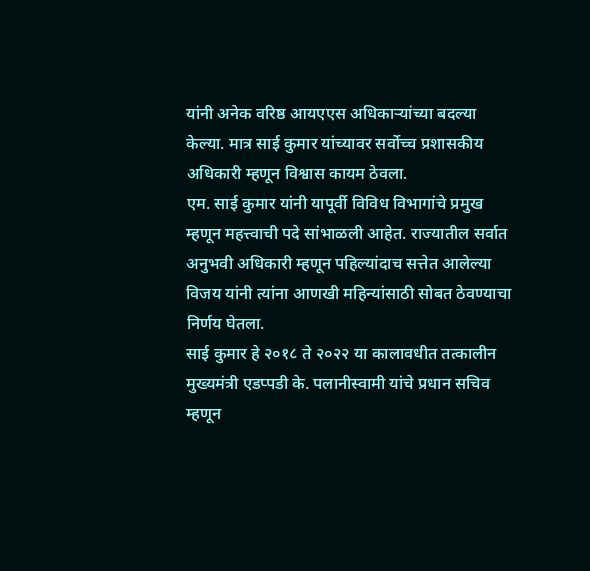यांनी अनेक वरिष्ठ आयएएस अधिकाऱ्यांच्या बदल्या केल्या. मात्र साई कुमार यांच्यावर सर्वोच्च प्रशासकीय अधिकारी म्हणून विश्वास कायम ठेवला.
एम. साई कुमार यांनी यापूर्वी विविध विभागांचे प्रमुख म्हणून महत्त्वाची पदे सांभाळली आहेत. राज्यातील सर्वात अनुभवी अधिकारी म्हणून पहिल्यांदाच सत्तेत आलेल्या विजय यांनी त्यांना आणखी महिन्यांसाठी सोबत ठेवण्याचा निर्णय घेतला.
साई कुमार हे २०१८ ते २०२२ या कालावधीत तत्कालीन मुख्यमंत्री एडप्पडी के. पलानीस्वामी यांचे प्रधान सचिव म्हणून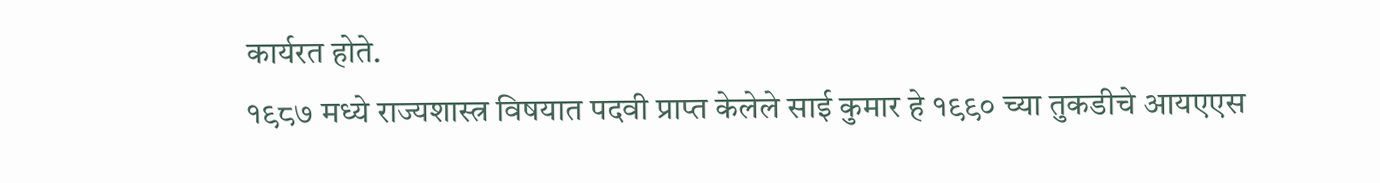कार्यरत होते.
१९८७ मध्ये राज्यशास्त्र विषयात पदवी प्राप्त केलेले साई कुमार हे १९९० च्या तुकडीचे आयएएस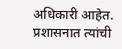अधिकारी आहेत. प्रशासनात त्यांची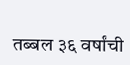तब्बल ३६ वर्षांची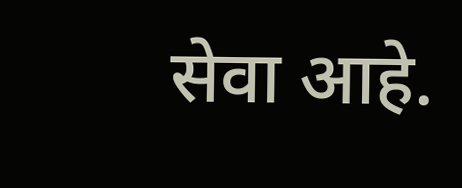सेवा आहे.